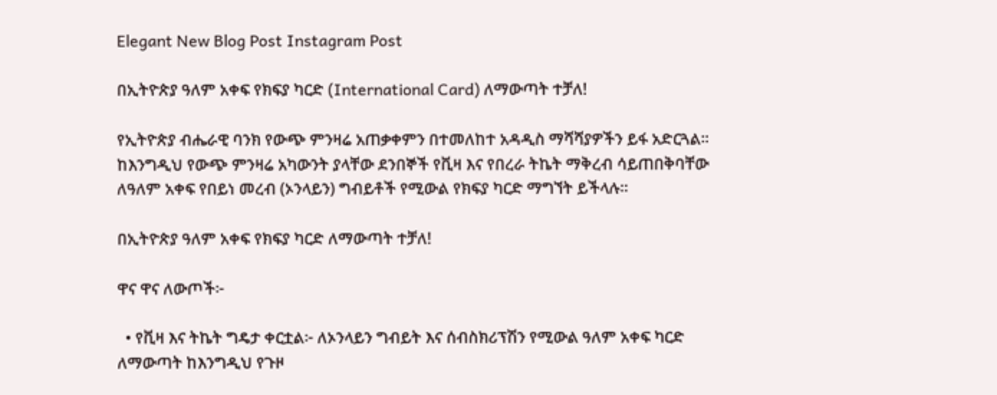Elegant New Blog Post Instagram Post

በኢትዮጵያ ዓለም አቀፍ የክፍያ ካርድ (International Card) ለማውጣት ተቻለ!

የኢትዮጵያ ብሔራዊ ባንክ የውጭ ምንዛሬ አጠቃቀምን በተመለከተ አዳዲስ ማሻሻያዎችን ይፋ አድርጓል። ከእንግዲህ የውጭ ምንዛሬ አካውንት ያላቸው ደንበኞች የቪዛ እና የበረራ ትኬት ማቅረብ ሳይጠበቅባቸው ለዓለም አቀፍ የበይነ መረብ (ኦንላይን) ግብይቶች የሚውል የክፍያ ካርድ ማግኘት ይችላሉ።

በኢትዮጵያ ዓለም አቀፍ የክፍያ ካርድ ለማውጣት ተቻለ!

ዋና ዋና ለውጦች፦

  • የቪዛ እና ትኬት ግዴታ ቀርቷል፦ ለኦንላይን ግብይት እና ሰብስክሪፕሽን የሚውል ዓለም አቀፍ ካርድ ለማውጣት ከእንግዲህ የጉዞ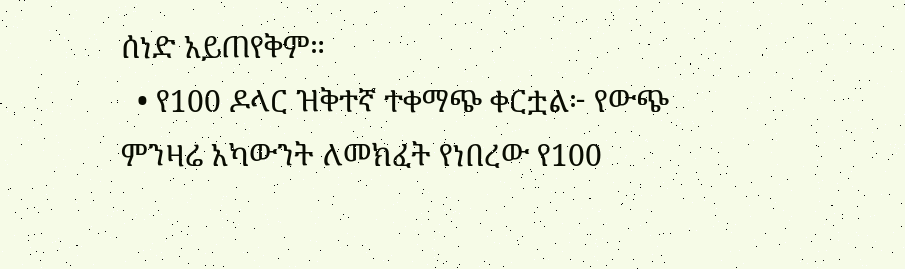ሰነድ አይጠየቅም።
  • የ100 ዶላር ዝቅተኛ ተቀማጭ ቀርቷል፦ የውጭ ምንዛሬ አካውንት ለመክፈት የነበረው የ100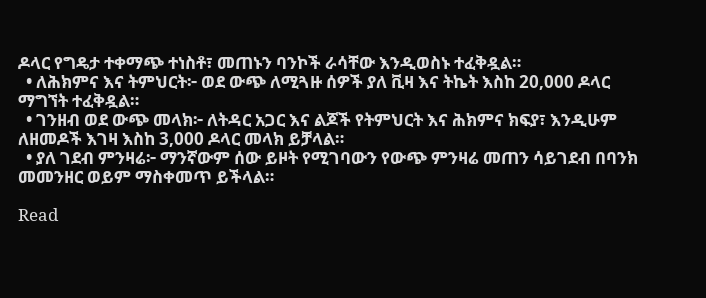ዶላር የግዴታ ተቀማጭ ተነስቶ፣ መጠኑን ባንኮች ራሳቸው እንዲወስኑ ተፈቅዷል።
  • ለሕክምና እና ትምህርት፦ ወደ ውጭ ለሚጓዙ ሰዎች ያለ ቪዛ እና ትኬት እስከ 20,000 ዶላር ማግኘት ተፈቅዷል።
  • ገንዘብ ወደ ውጭ መላክ፦ ለትዳር አጋር እና ልጆች የትምህርት እና ሕክምና ክፍያ፣ እንዲሁም ለዘመዶች እገዛ እስከ 3,000 ዶላር መላክ ይቻላል።
  • ያለ ገደብ ምንዛሬ፦ ማንኛውም ሰው ይዞት የሚገባውን የውጭ ምንዛሬ መጠን ሳይገደብ በባንክ መመንዘር ወይም ማስቀመጥ ይችላል።

Read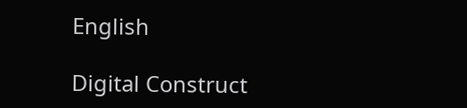English

Digital Construct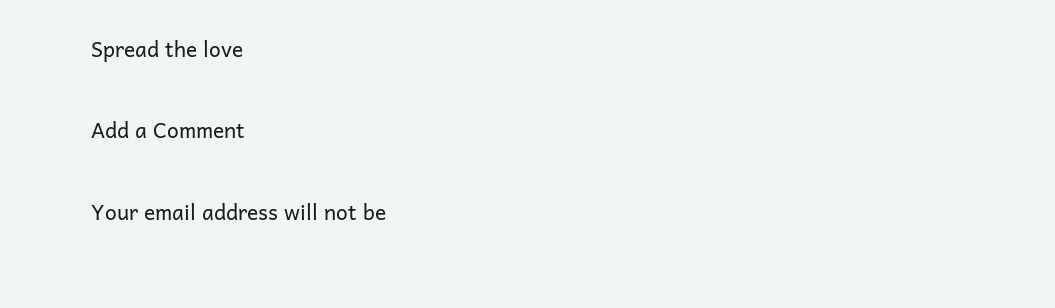Spread the love

Add a Comment

Your email address will not be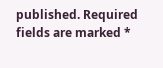published. Required fields are marked *